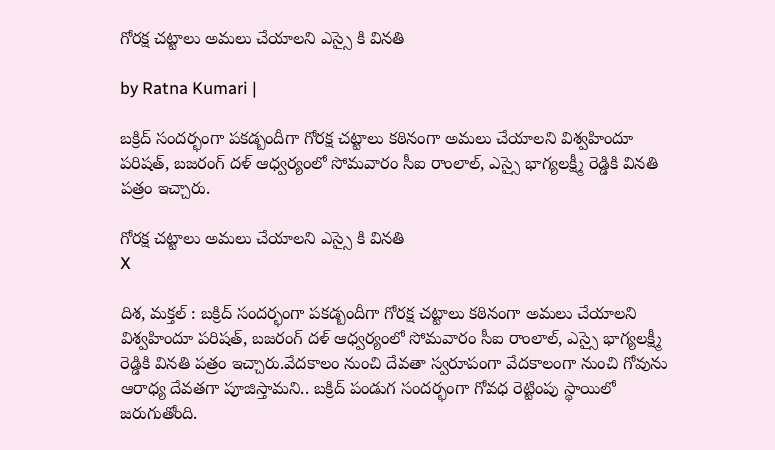గోర‌క్ష చ‌ట్టాలు అమ‌లు చేయాల‌ని ఎస్సై కి విన‌తి

by Ratna Kumari |

బ‌క్రిద్ సంద‌ర్భంగా ప‌క‌డ్బందీగా గోర‌క్ష చ‌ట్టాలు క‌ఠినంగా అమ‌లు చేయాల‌ని విశ్వ‌హిందూ ప‌రిష‌త్, బ‌జ‌రంగ్ ద‌ళ్ ఆధ్వ‌ర్యంలో సోమ‌వారం సీఐ రాంలాల్, ఎస్సై భాగ్య‌ల‌క్ష్మీ రెడ్డికి విన‌తి ప‌త్రం ఇచ్చారు.

గోర‌క్ష చ‌ట్టాలు అమ‌లు చేయాల‌ని ఎస్సై కి విన‌తి
X

దిశ‌, మ‌క్త‌ల్ : బ‌క్రిద్ సంద‌ర్భంగా ప‌క‌డ్బందీగా గోర‌క్ష చ‌ట్టాలు క‌ఠినంగా అమ‌లు చేయాల‌ని విశ్వ‌హిందూ ప‌రిష‌త్, బ‌జ‌రంగ్ ద‌ళ్ ఆధ్వ‌ర్యంలో సోమ‌వారం సీఐ రాంలాల్, ఎస్సై భాగ్య‌ల‌క్ష్మీ రెడ్డికి విన‌తి ప‌త్రం ఇచ్చారు.వేద‌కాలం నుంచి దేవ‌తా స్వ‌రూపంగా వేద‌కాలంగా నుంచి గోవును ఆరాధ్య దేవ‌త‌గా పూజిస్తామ‌ని.. బ‌క్రిద్ పండుగ సంద‌ర్భంగా గోవ‌ధ రెట్టింపు స్థాయిలో జ‌రుగుతోంది.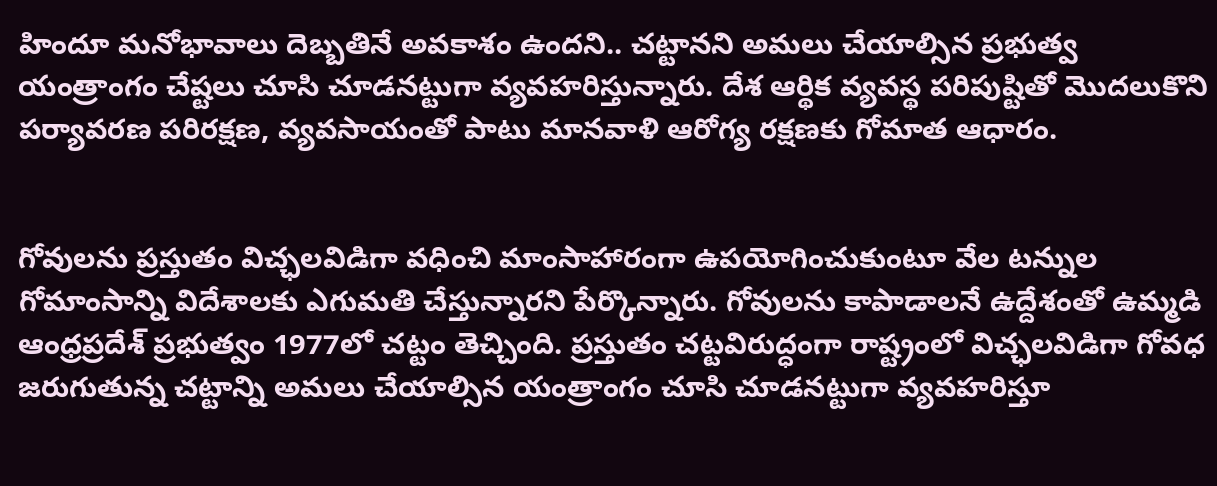హిందూ మ‌నోభావాలు దెబ్బ‌తినే అవ‌కాశం ఉంద‌ని.. చ‌ట్టాన‌ని అమ‌లు చేయాల్సిన ప్ర‌భుత్వ యంత్రాంగం చేష్ట‌లు చూసి చూడ‌న‌ట్టుగా వ్య‌వ‌హ‌రిస్తున్నారు. దేశ ఆర్థిక వ్య‌వ‌స్థ ప‌రిపుష్టితో మొద‌లుకొని ప‌ర్యావ‌ర‌ణ ప‌రిర‌క్ష‌ణ‌, వ్య‌వ‌సాయంతో పాటు మాన‌వాళి ఆరోగ్య ర‌క్ష‌ణ‌కు గోమాత ఆధారం.


గోవుల‌ను ప్ర‌స్తుతం విచ్ఛ‌ల‌విడిగా వ‌ధించి మాంసాహారంగా ఉప‌యోగించుకుంటూ వేల ట‌న్నుల గోమాంసాన్ని విదేశాల‌కు ఎగుమ‌తి చేస్తున్నార‌ని పేర్కొన్నారు. గోవుల‌ను కాపాడాల‌నే ఉద్దేశంతో ఉమ్మ‌డి ఆంధ్ర‌ప్ర‌దేశ్ ప్ర‌భుత్వం 1977లో చ‌ట్టం తెచ్చింది. ప్ర‌స్తుతం చ‌ట్ట‌విరుద్ధంగా రాష్ట్రంలో విచ్ఛ‌ల‌విడిగా గోవ‌ధ జ‌రుగుతున్న చ‌ట్టాన్ని అమ‌లు చేయాల్సిన యంత్రాంగం చూసి చూడ‌న‌ట్టుగా వ్య‌వ‌హ‌రిస్తూ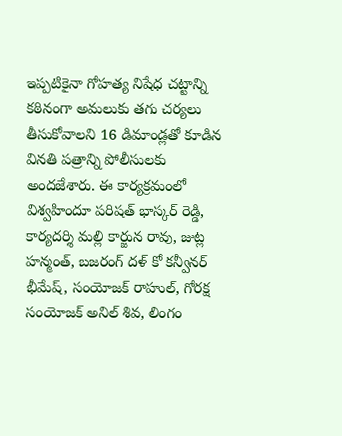ఇప్ప‌టికైనా గోహ‌త్య నిషేధ చ‌ట్టాన్ని క‌ఠినంగా అమ‌లుకు త‌గు చ‌ర్య‌లు తీసుకోవాల‌ని 16 డిమాండ్ల‌తో కూడిన విన‌తి ప‌త్రాన్ని పోలీసుల‌కు అంద‌జేశారు. ఈ కార్య‌క్ర‌మంలో విశ్వ‌హిందూ ప‌రిష‌త్ భాస్క‌ర్ రెడ్డి, కార్య‌ద‌ర్శి మ‌ల్లి కార్జున రావు, జుట్ల హ‌న్మంత్, బ‌జ‌రంగ్ ద‌ళ్ కో క‌న్వీన‌ర్ భీమేష్, సంయోజ‌క్ రాహుల్, గోర‌క్ష సంయోజ‌క్ అనిల్ శివ‌, లింగం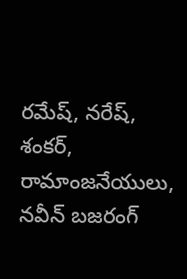ర‌మేష్, న‌రేష్, శంక‌ర్, రామాంజ‌నేయులు, న‌వీన్ బ‌జ‌రంగ్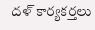ద‌ళ్‌ కార్య‌క‌ర్త‌లు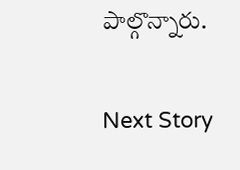పాల్గొన్నారు.

Next Story